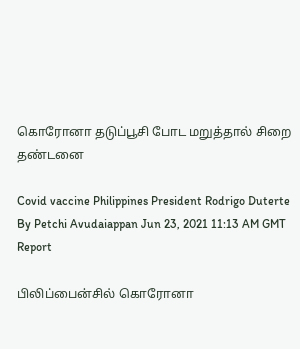கொரோனா தடுப்பூசி போட மறுத்தால் சிறை தண்டனை

Covid vaccine Philippines President Rodrigo Duterte
By Petchi Avudaiappan Jun 23, 2021 11:13 AM GMT
Report

பிலிப்பைன்சில் கொரோனா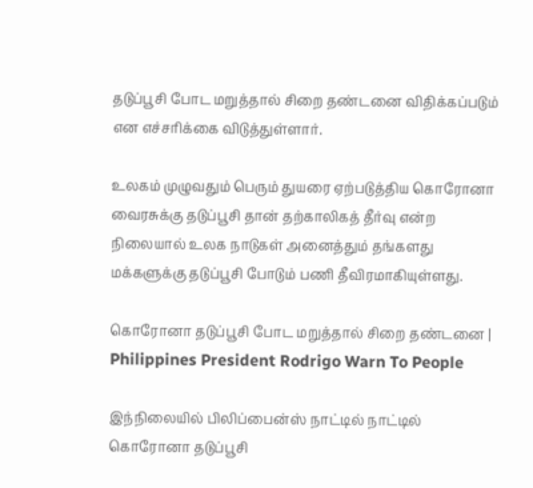தடுப்பூசி போட மறுத்தால் சிறை தண்டனை விதிக்கப்படும் என எச்சரிக்கை விடுத்துள்ளார்.

உலகம் முழுவதும் பெரும் துயரை ஏற்படுத்திய கொரோனா வைரசுக்கு தடுப்பூசி தான் தற்காலிகத் தீர்வு என்ற நிலையால் உலக நாடுகள் அனைத்தும் தங்களது மக்களுக்கு தடுப்பூசி போடும் பணி தீவிரமாகியுள்ளது.

கொரோனா தடுப்பூசி போட மறுத்தால் சிறை தண்டனை | Philippines President Rodrigo Warn To People

இந்நிலையில் பிலிப்பைன்ஸ் நாட்டில் நாட்டில் கொரோனா தடுப்பூசி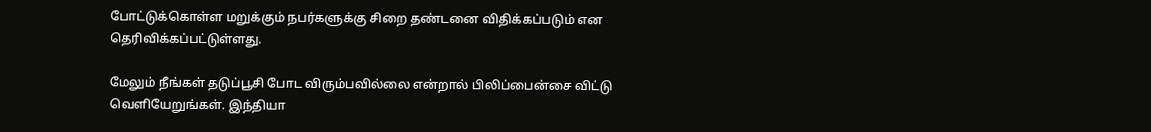போட்டுக்கொள்ள மறுக்கும் நபர்களுக்கு சிறை தண்டனை விதிக்கப்படும் என தெரிவிக்கப்பட்டுள்ளது.

மேலும் நீங்கள்‌ தடுப்பூசி போட விரும்பவில்லை என்றால் பிலிப்பைன்சை விட்டு வெளியேறுங்கள். இந்தியா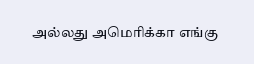அல்லது அமெரிக்கா எங்கு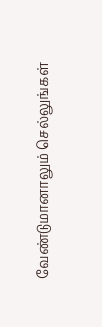வேண்டுமானாலும் செல்லுங்கள்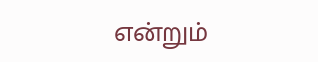என்றும்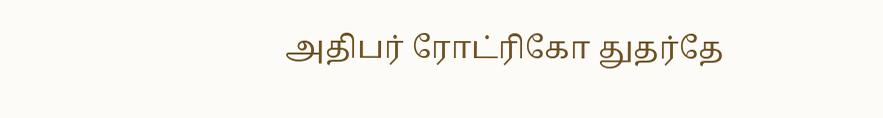அதிபர் ரோட்ரிகோ துதர்தே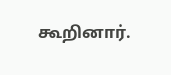கூறினார்.